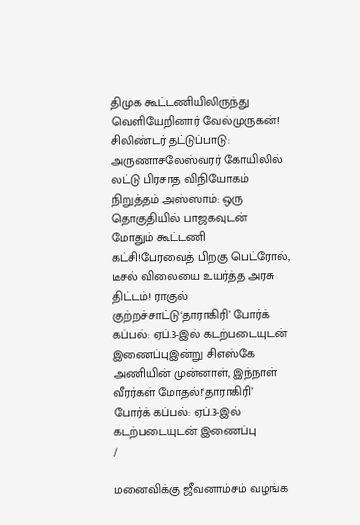திமுக கூட்டணியிலிருந்து வெளியேறினார் வேல்முருகன்! சிலிண்டர் தட்டுப்பாடு: அருணாசலேஸ்வரர் கோயிலில் லட்டு பிரசாத விநியோகம் நிறுத்தம் அஸ்ஸாம்: ஒரு தொகுதியில் பாஜகவுடன் மோதும் கூட்டணி கட்சி!பேரவைத் பிறகு பெட்ரோல், டீசல் விலையை உயர்த்த அரசு திட்டம்! ராகுல் குற்றச்சாட்டு‘தாராகிரி’ போர்க் கப்பல்: ஏப்.3-இல் கடற்படையுடன் இணைப்புஇன்று சிஎஸ்கே அணியின் முன்னாள், இந்நாள் வீரர்கள் மோதல்!‘தாராகிரி’ போர்க் கப்பல்: ஏப்.3-இல் கடற்படையுடன் இணைப்பு
/

மனைவிக்கு ஜீவனாம்சம் வழங்க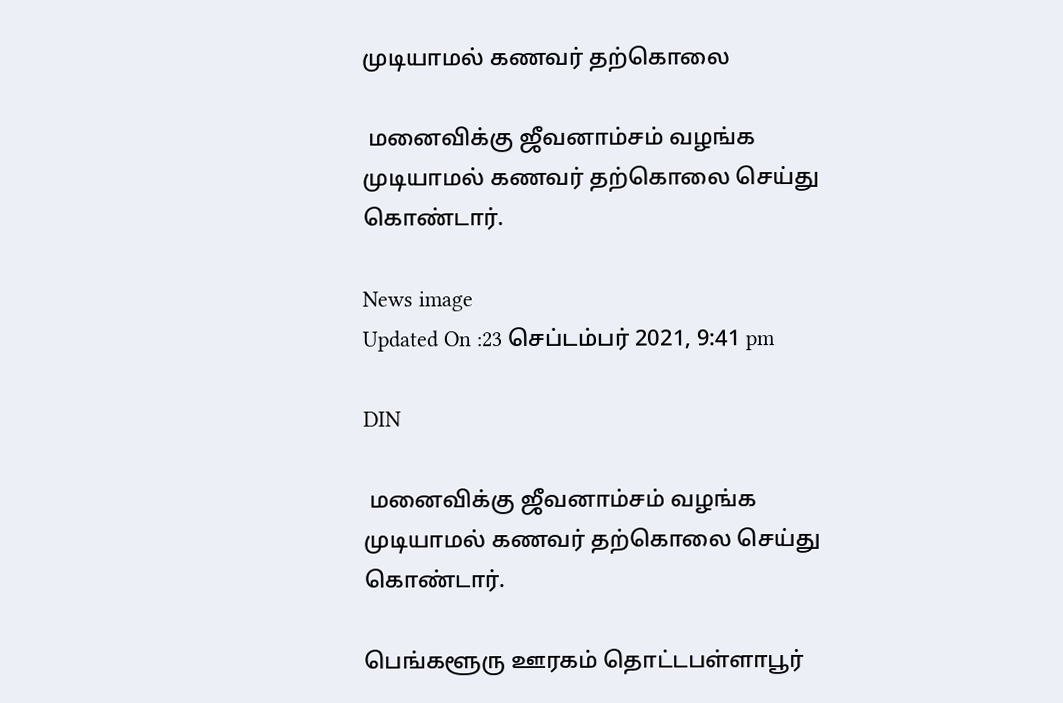முடியாமல் கணவர் தற்கொலை

 மனைவிக்கு ஜீவனாம்சம் வழங்க முடியாமல் கணவர் தற்கொலை செய்து கொண்டார்.

News image
Updated On :23 செப்டம்பர் 2021, 9:41 pm

DIN

 மனைவிக்கு ஜீவனாம்சம் வழங்க முடியாமல் கணவர் தற்கொலை செய்து கொண்டார்.

பெங்களூரு ஊரகம் தொட்டபள்ளாபூர்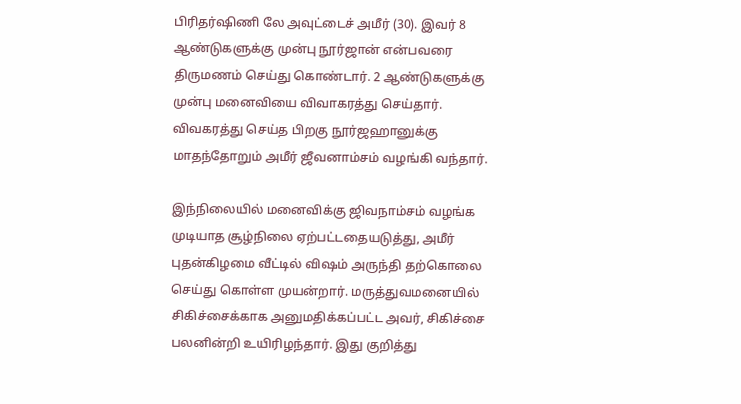பிரிதர்ஷிணி லே அவுட்டைச் அமீர் (30). இவர் 8 ஆண்டுகளுக்கு முன்பு நூர்ஜான் என்பவரை திருமணம் செய்து கொண்டார். 2 ஆண்டுகளுக்கு முன்பு மனைவியை விவாகரத்து செய்தார். விவகரத்து செய்த பிறகு நூர்ஜஹானுக்கு மாதந்தோறும் அமீர் ஜீவனாம்சம் வழங்கி வந்தார்.

இந்நிலையில் மனைவிக்கு ஜிவநாம்சம் வழங்க முடியாத சூழ்நிலை ஏற்பட்டதையடுத்து, அமீர் புதன்கிழமை வீட்டில் விஷம் அருந்தி தற்கொலை செய்து கொள்ள முயன்றார். மருத்துவமனையில் சிகிச்சைக்காக அனுமதிக்கப்பட்ட அவர், சிகிச்சை பலனின்றி உயிரிழந்தார். இது குறித்து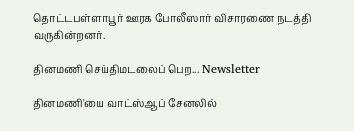தொட்டபள்ளாபூர் ஊரக போலீஸார் விசாரணை நடத்தி வருகின்றனர்.

தினமணி செய்திமடலைப் பெற... Newsletter

தினமணி'யை வாட்ஸ்ஆப் சேனலில்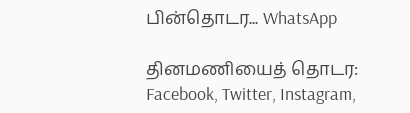பின்தொடர... WhatsApp

தினமணியைத் தொடர: Facebook, Twitter, Instagram,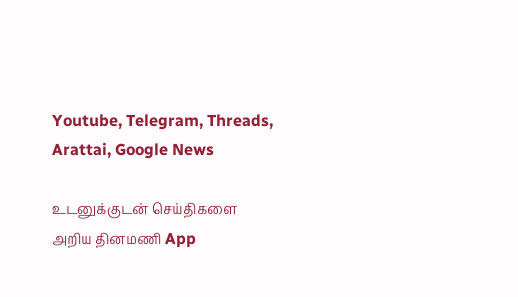Youtube, Telegram, Threads, Arattai, Google News

உடனுக்குடன் செய்திகளை அறிய தினமணி App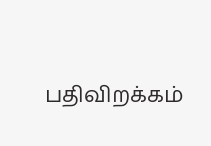பதிவிறக்கம்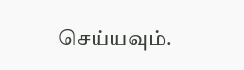செய்யவும்.